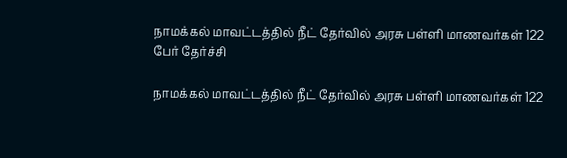நாமக்கல் மாவட்டத்தில் நீட் தேர்வில் அரசு பள்ளி மாணவர்கள் 122 பேர் தேர்ச்சி

நாமக்கல் மாவட்டத்தில் நீட் தேர்வில் அரசு பள்ளி மாணவர்கள் 122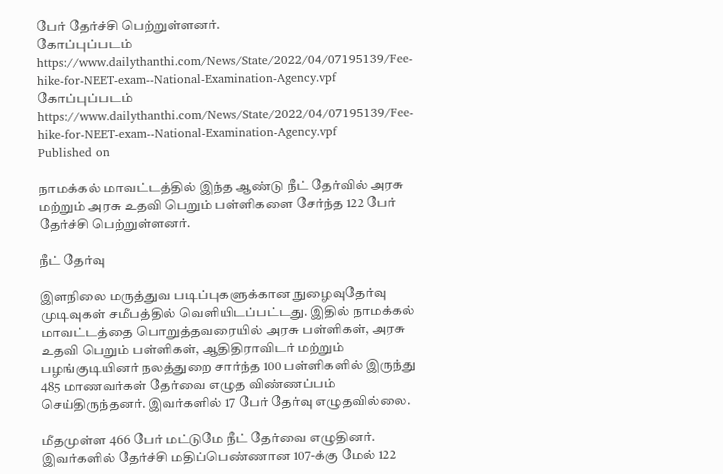பேர் தேர்ச்சி பெற்றுள்ளனர்.
கோப்புப்படம்  https://www.dailythanthi.com/News/State/2022/04/07195139/Fee-hike-for-NEET-exam--National-Examination-Agency.vpf
கோப்புப்படம் https://www.dailythanthi.com/News/State/2022/04/07195139/Fee-hike-for-NEET-exam--National-Examination-Agency.vpf
Published on

நாமக்கல் மாவட்டத்தில் இந்த ஆண்டு நீட் தேர்வில் அரசு மற்றும் அரசு உதவி பெறும் பள்ளிகளை சேர்ந்த 122 பேர் தேர்ச்சி பெற்றுள்ளனர்.

நீட் தேர்வு

இளநிலை மருத்துவ படிப்புகளுக்கான நுழைவுதேர்வு முடிவுகள் சமீபத்தில் வெளியிடப்பட்டது. இதில் நாமக்கல் மாவட்டத்தை பொறுத்தவரையில் அரசு பள்ளிகள், அரசு உதவி பெறும் பள்ளிகள், ஆதிதிராவிடர் மற்றும் பழங்குடியினர் நலத்துறை சார்ந்த 100 பள்ளிகளில் இருந்து 485 மாணவர்கள் தேர்வை எழுத விண்ணப்பம் செய்திருந்தனர். இவர்களில் 17 பேர் தேர்வு எழுதவில்லை.

மீதமுள்ள 466 பேர் மட்டுமே நீட் தேர்வை எழுதினர். இவர்களில் தேர்ச்சி மதிப்பெண்ணான 107-க்கு மேல் 122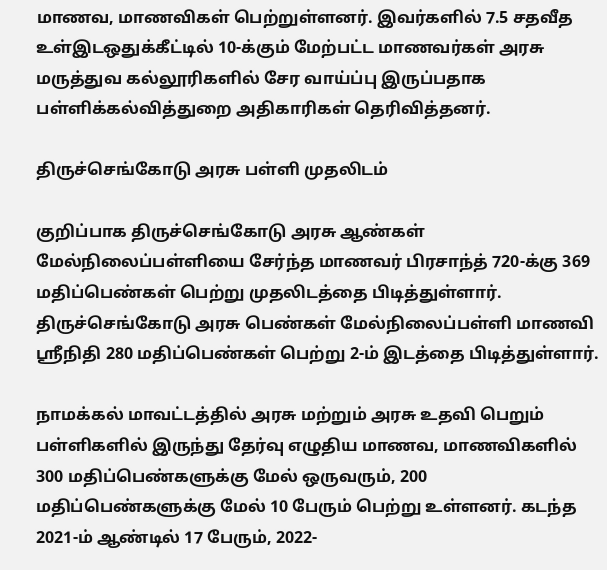மாணவ, மாணவிகள் பெற்றுள்ளனர். இவர்களில் 7.5 சதவீத உள்இடஒதுக்கீட்டில் 10-க்கும் மேற்பட்ட மாணவர்கள் அரசு மருத்துவ கல்லூரிகளில் சேர வாய்ப்பு இருப்பதாக பள்ளிக்கல்வித்துறை அதிகாரிகள் தெரிவித்தனர்.

திருச்செங்கோடு அரசு பள்ளி முதலிடம்

குறிப்பாக திருச்செங்கோடு அரசு ஆண்கள் மேல்நிலைப்பள்ளியை சேர்ந்த மாணவர் பிரசாந்த் 720-க்கு 369 மதிப்பெண்கள் பெற்று முதலிடத்தை பிடித்துள்ளார். திருச்செங்கோடு அரசு பெண்கள் மேல்நிலைப்பள்ளி மாணவி ஸ்ரீநிதி 280 மதிப்பெண்கள் பெற்று 2-ம் இடத்தை பிடித்துள்ளார்.

நாமக்கல் மாவட்டத்தில் அரசு மற்றும் அரசு உதவி பெறும் பள்ளிகளில் இருந்து தேர்வு எழுதிய மாணவ, மாணவிகளில் 300 மதிப்பெண்களுக்கு மேல் ஒருவரும், 200 மதிப்பெண்களுக்கு மேல் 10 பேரும் பெற்று உள்ளனர். கடந்த 2021-ம் ஆண்டில் 17 பேரும், 2022-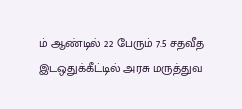ம் ஆண்டில் 22 பேரும் 7.5 சதவீத இடஒதுக்கீட்டில் அரசு மருத்துவ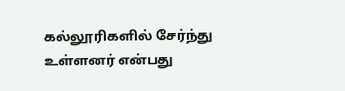கல்லூரிகளில் சேர்ந்து உள்ளனர் என்பது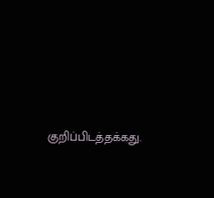குறிப்பிடத்தக்கது.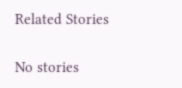Related Stories

No stories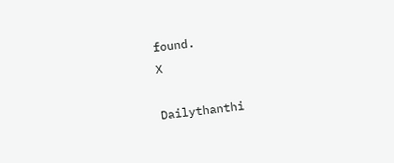found.
X

Dailythanthi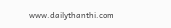www.dailythanthi.com